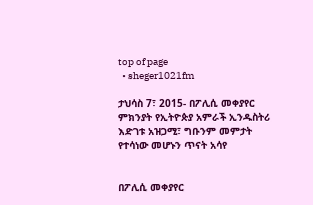top of page
  • sheger1021fm

ታህሳስ 7፣ 2015- በፖሊሲ መቀያየር ምክንያት የኢትዮጵያ አምራች ኢንዱስትሪ እድገቱ አዝጋሚ፣ ግቡንም መምታት የተሳነው መሆኑን ጥናት አሳየ


በፖሊሲ መቀያየር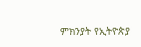ምክንያት የኢትዮጵያ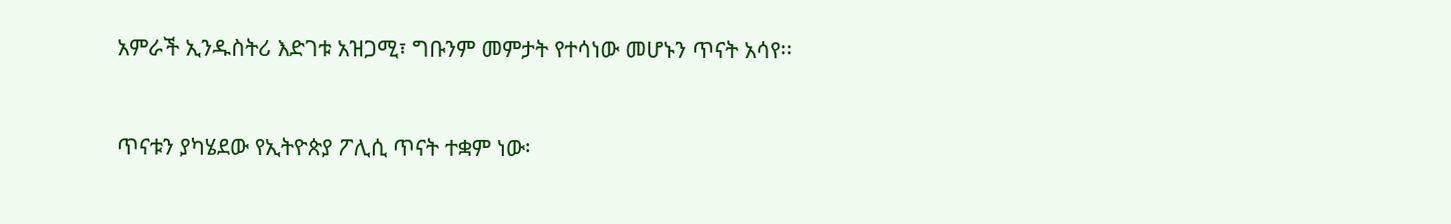አምራች ኢንዱስትሪ እድገቱ አዝጋሚ፣ ግቡንም መምታት የተሳነው መሆኑን ጥናት አሳየ፡፡


ጥናቱን ያካሄደው የኢትዮጵያ ፖሊሲ ጥናት ተቋም ነው፡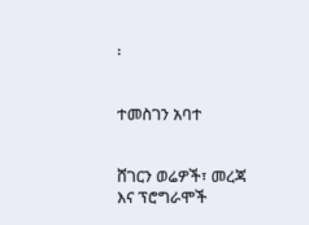፡


ተመስገን አባተ


ሸገርን ወሬዎች፣ መረጃ እና ፕሮግራሞች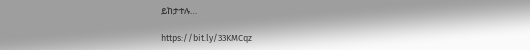ይከታተሉ…

https://bit.ly/33KMCqz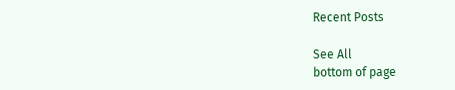Recent Posts

See All
bottom of page